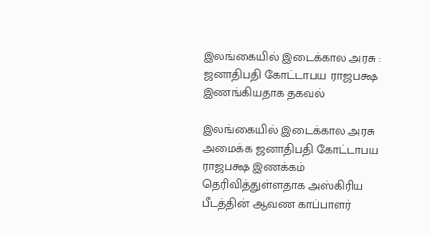இலங்கையில் இடைக்கால அரசு : ஜனாதிபதி கோட்டாபய ராஜபக்ஷ இணங்கியதாக தகவல்

இலங்கையில் இடைக்கால அரசு அமைக்க ஜனாதிபதி கோட்டாபய ராஜபக்ஷ இணக்கம் தெரிவித்துள்ளதாக அஸ்கிரிய பீடத்தின் ஆவண காப்பாளர்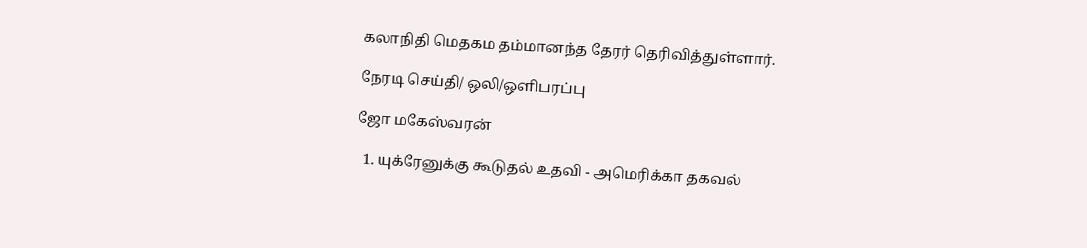கலாநிதி மெதகம தம்மானந்த தேரர் தெரிவித்துள்ளார்.

நேரடி செய்தி/ ஒலி/ஒளிபரப்பு

ஜோ மகேஸ்வரன்

  1. யுக்ரேனுக்கு கூடுதல் உதவி - அமெரிக்கா தகவல்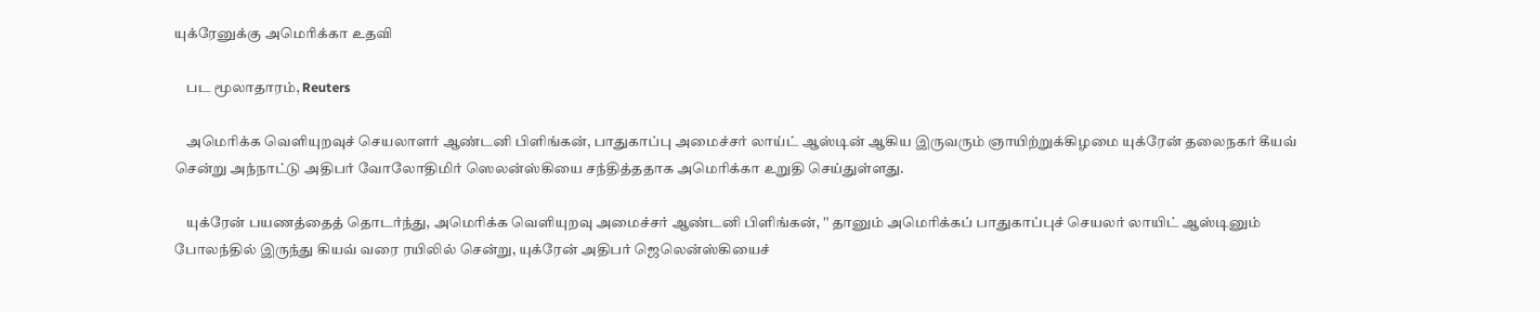யுக்ரேனுக்கு அமெரிக்கா உதவி

    பட மூலாதாரம், Reuters

    அமெரிக்க வெளியுறவுச் செயலாளர் ஆண்டனி பிளிங்கன், பாதுகாப்பு அமைச்சர் லாய்ட் ஆஸ்டின் ஆகிய இருவரும் ஞாயிற்றுக்கிழமை யுக்ரேன் தலைநகர் கீயவ் சென்று அந்நாட்டு அதிபர் வோலோதிமிர் ஸெலன்ஸ்கியை சந்தித்ததாக அமெரிக்கா உறுதி செய்துள்ளது.

    யுக்ரேன் பயணத்தைத் தொடர்ந்து, அமெரிக்க வெளியுறவு அமைச்சர் ஆண்டனி பிளிங்கன், '' தானும் அமெரிக்கப் பாதுகாப்புச் செயலர் லாயிட் ஆஸ்டினும் போலந்தில் இருந்து கியவ் வரை ரயிலில் சென்று, யுக்ரேன் அதிபர் ஜெலென்ஸ்கியைச்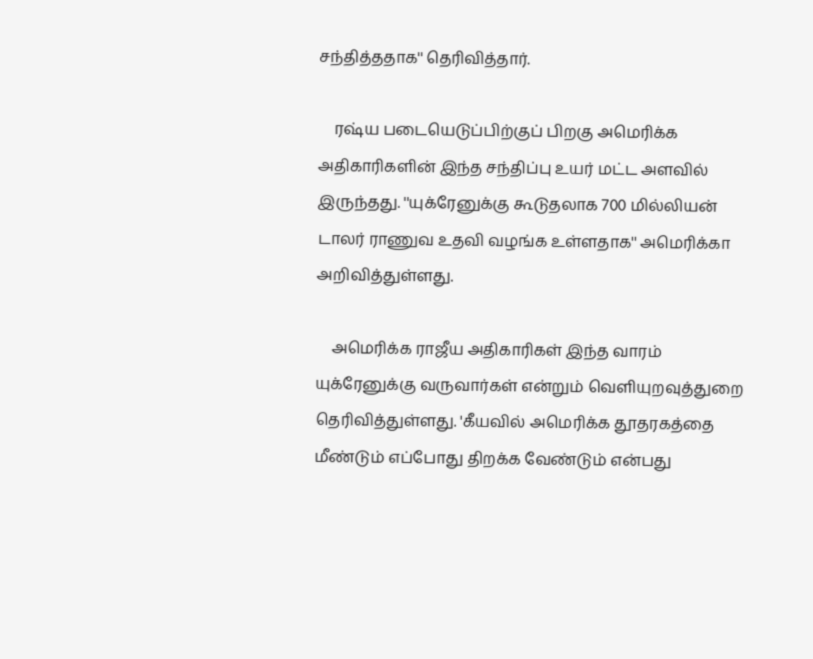சந்தித்ததாக'' தெரிவித்தார்.

    ரஷ்ய படையெடுப்பிற்குப் பிறகு அமெரிக்க அதிகாரிகளின் இந்த சந்திப்பு உயர் மட்ட அளவில் இருந்தது. ''யுக்ரேனுக்கு கூடுதலாக 700 மில்லியன் டாலர் ராணுவ உதவி வழங்க உள்ளதாக'' அமெரிக்கா அறிவித்துள்ளது.

    அமெரிக்க ராஜீய அதிகாரிகள் இந்த வாரம் யுக்ரேனுக்கு வருவார்கள் என்றும் வெளியுறவுத்துறை தெரிவித்துள்ளது. 'கீயவில் அமெரிக்க தூதரகத்தை மீண்டும் எப்போது திறக்க வேண்டும் என்பது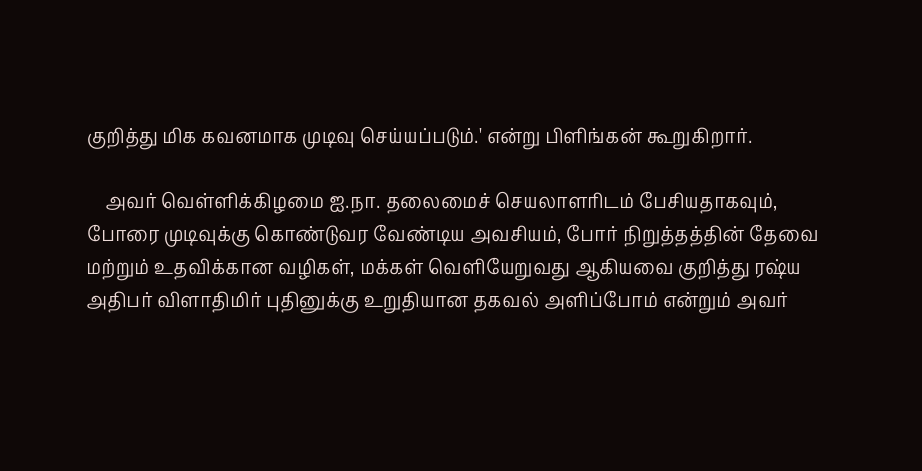குறித்து மிக கவனமாக முடிவு செய்யப்படும்.' என்று பிளிங்கன் கூறுகிறார்.

    அவர் வெள்ளிக்கிழமை ஐ.நா. தலைமைச் செயலாளரிடம் பேசியதாகவும், போரை முடிவுக்கு கொண்டுவர வேண்டிய அவசியம், போர் நிறுத்தத்தின் தேவை மற்றும் உதவிக்கான வழிகள், மக்கள் வெளியேறுவது ஆகியவை குறித்து ரஷ்ய அதிபர் விளாதிமிர் புதினுக்கு உறுதியான தகவல் அளிப்போம் என்றும் அவர்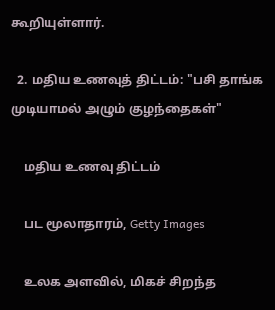கூறியுள்ளார்.

  2. மதிய உணவுத் திட்டம்: "பசி தாங்க முடியாமல் அழும் குழந்தைகள்"

    மதிய உணவு திட்டம்

    பட மூலாதாரம், Getty Images

    உலக அளவில், மிகச் சிறந்த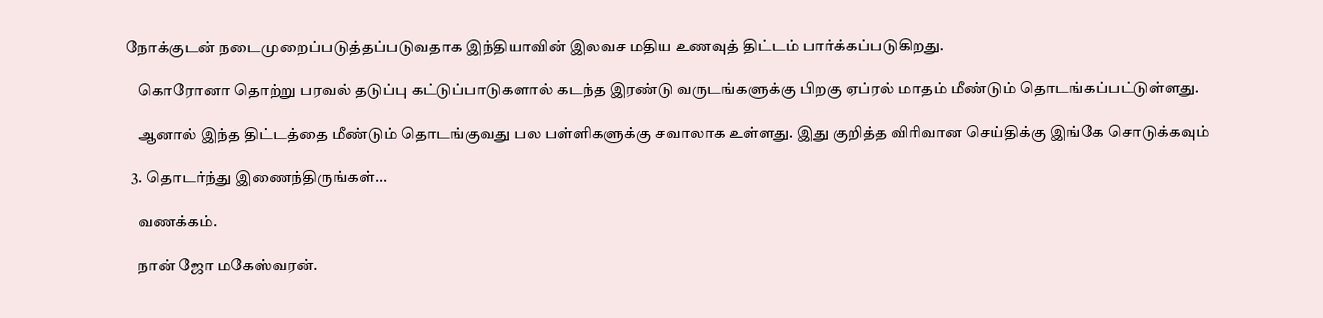நோக்குடன் நடைமுறைப்படுத்தப்படுவதாக இந்தியாவின் இலவச மதிய உணவுத் திட்டம் பார்க்கப்படுகிறது.

    கொரோனா தொற்று பரவல் தடுப்பு கட்டுப்பாடுகளால் கடந்த இரண்டு வருடங்களுக்கு பிறகு ஏப்ரல் மாதம் மீண்டும் தொடங்கப்பட்டுள்ளது.

    ஆனால் இந்த திட்டத்தை மீண்டும் தொடங்குவது பல பள்ளிகளுக்கு சவாலாக உள்ளது. இது குறித்த விரிவான செய்திக்கு இங்கே சொடுக்கவும்

  3. தொடர்ந்து இணைந்திருங்கள்...

    வணக்கம்.

    நான் ஜோ மகேஸ்வரன்.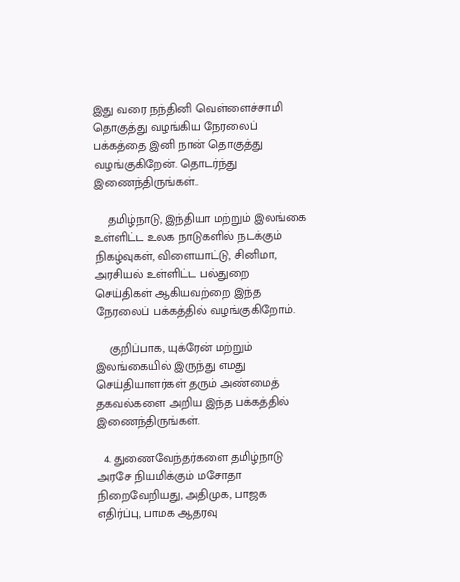இது வரை நந்தினி வெள்ளைச்சாமி தொகுத்து வழங்கிய நேரலைப் பக்கத்தை இனி நான் தொகுத்து வழங்குகிறேன். தொடர்ந்து இணைந்திருங்கள்..

    தமிழ்நாடு, இந்தியா மற்றும் இலங்கை உள்ளிட்ட உலக நாடுகளில் நடக்கும் நிகழ்வுகள், விளையாட்டு, சினிமா, அரசியல் உள்ளிட்ட பல்துறை செய்திகள் ஆகியவற்றை இந்த நேரலைப் பக்கத்தில் வழங்குகிறோம்.

    குறிப்பாக, யுக்ரேன் மற்றும் இலங்கையில் இருந்து எமது செய்தியாளர்கள் தரும் அண்மைத் தகவல்களை அறிய இந்த பக்கத்தில் இணைந்திருங்கள்.

  4. துணைவேந்தர்களை தமிழ்நாடு அரசே நியமிக்கும் மசோதா நிறைவேறியது, அதிமுக, பாஜக எதிர்ப்பு, பாமக ஆதரவு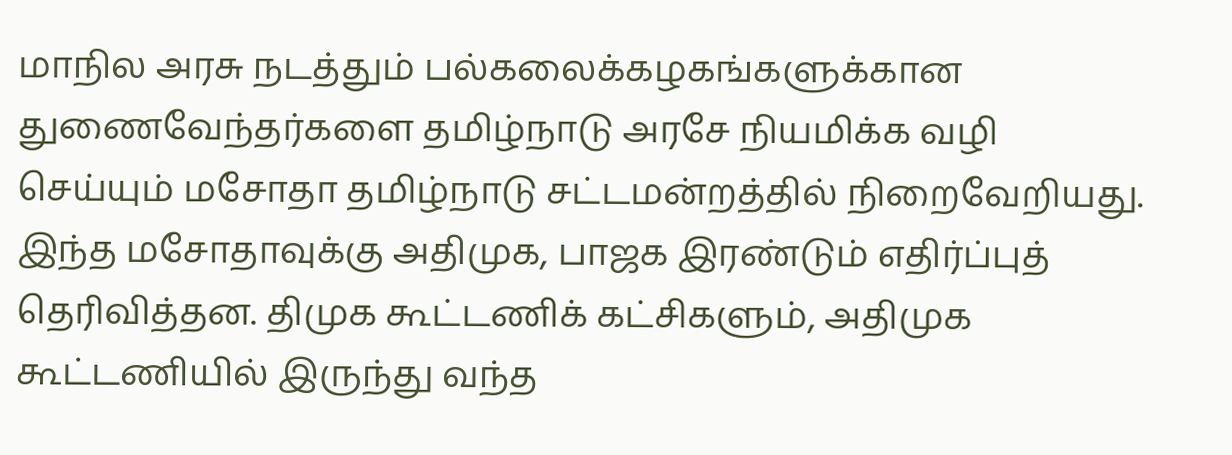மாநில அரசு நடத்தும் பல்கலைக்கழகங்களுக்கான துணைவேந்தர்களை தமிழ்நாடு அரசே நியமிக்க வழி செய்யும் மசோதா தமிழ்நாடு சட்டமன்றத்தில் நிறைவேறியது. இந்த மசோதாவுக்கு அதிமுக, பாஜக இரண்டும் எதிர்ப்புத் தெரிவித்தன. திமுக கூட்டணிக் கட்சிகளும், அதிமுக கூட்டணியில் இருந்து வந்த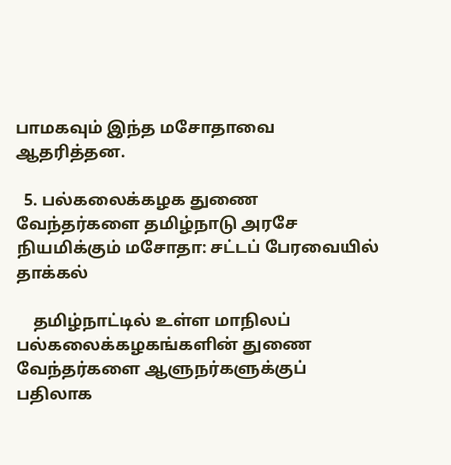பாமகவும் இந்த மசோதாவை ஆதரித்தன.

  5. பல்கலைக்கழக துணை வேந்தர்களை தமிழ்நாடு அரசே நியமிக்கும் மசோதா: சட்டப் பேரவையில் தாக்கல்

    தமிழ்நாட்டில் உள்ள மாநிலப் பல்கலைக்கழகங்களின் துணை வேந்தர்களை ஆளுநர்களுக்குப் பதிலாக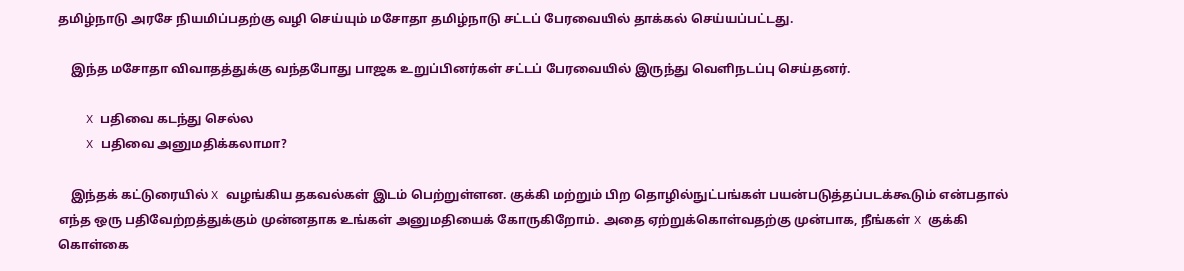தமிழ்நாடு அரசே நியமிப்பதற்கு வழி செய்யும் மசோதா தமிழ்நாடு சட்டப் பேரவையில் தாக்கல் செய்யப்பட்டது.

    இந்த மசோதா விவாதத்துக்கு வந்தபோது பாஜக உறுப்பினர்கள் சட்டப் பேரவையில் இருந்து வெளிநடப்பு செய்தனர்.

    X பதிவை கடந்து செல்ல
    X பதிவை அனுமதிக்கலாமா?

    இந்தக் கட்டுரையில் X வழங்கிய தகவல்கள் இடம் பெற்றுள்ளன. குக்கி மற்றும் பிற தொழில்நுட்பங்கள் பயன்படுத்தப்படக்கூடும் என்பதால் எந்த ஒரு பதிவேற்றத்துக்கும் முன்னதாக உங்கள் அனுமதியைக் கோருகிறோம். அதை ஏற்றுக்கொள்வதற்கு முன்பாக, நீங்கள் X குக்கி கொள்கை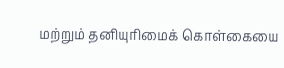மற்றும் தனியுரிமைக் கொள்கையை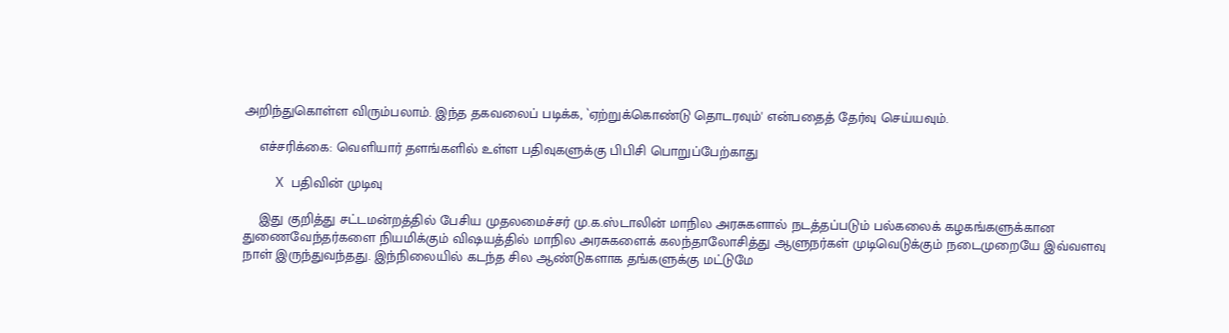அறிந்துகொள்ள விரும்பலாம். இந்த தகவலைப் படிக்க, `ஏற்றுக்கொண்டு தொடரவும்' என்பதைத் தேர்வு செய்யவும்.

    எச்சரிக்கை: வெளியார் தளங்களில் உள்ள பதிவுகளுக்கு பிபிசி பொறுப்பேற்காது

    X பதிவின் முடிவு

    இது குறித்து சட்டமன்றத்தில் பேசிய முதலமைச்சர் மு.க.ஸ்டாலின் மாநில அரசுகளால் நடத்தப்படும் பல்கலைக் கழகங்களுக்கான துணைவேந்தர்களை நியமிக்கும் விஷயத்தில் மாநில அரசுகளைக் கலந்தாலோசித்து ஆளுநர்கள் முடிவெடுக்கும் நடைமுறையே இவ்வளவு நாள் இருந்துவந்தது. இந்நிலையில் கடந்த சில ஆண்டுகளாக தங்களுக்கு மட்டுமே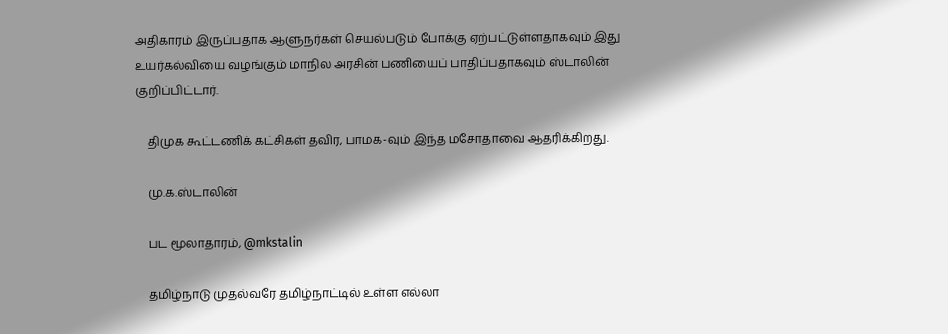அதிகாரம் இருப்பதாக ஆளுநர்கள் செயல்படும் போக்கு ஏற்பட்டுள்ளதாகவும் இது உயர்கல்வியை வழங்கும் மாநில அரசின் பணியைப் பாதிப்பதாகவும் ஸ்டாலின் குறிப்பிட்டார்.

    திமுக கூட்டணிக் கட்சிகள் தவிர, பாமக-வும் இந்த மசோதாவை ஆதரிக்கிறது.

    மு.க.ஸ்டாலின்

    பட மூலாதாரம், @mkstalin

    தமிழ்நாடு முதல்வரே தமிழ்நாட்டில் உள்ள எல்லா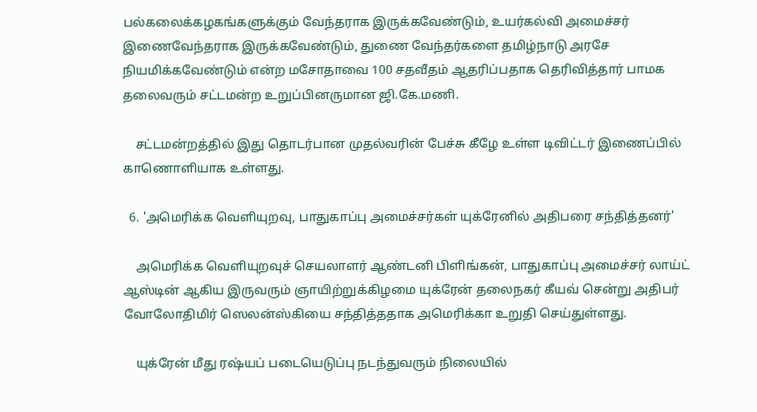பல்கலைக்கழகங்களுக்கும் வேந்தராக இருக்கவேண்டும், உயர்கல்வி அமைச்சர் இணைவேந்தராக இருக்கவேண்டும், துணை வேந்தர்களை தமிழ்நாடு அரசே நியமிக்கவேண்டும் என்ற மசோதாவை 100 சதவீதம் ஆதரிப்பதாக தெரிவித்தார் பாமக தலைவரும் சட்டமன்ற உறுப்பினருமான ஜி.கே.மணி.

    சட்டமன்றத்தில் இது தொடர்பான முதல்வரின் பேச்சு கீழே உள்ள டிவிட்டர் இணைப்பில் காணொளியாக உள்ளது.

  6. 'அமெரிக்க வெளியுறவு, பாதுகாப்பு அமைச்சர்கள் யுக்ரேனில் அதிபரை சந்தித்தனர்'

    அமெரிக்க வெளியுறவுச் செயலாளர் ஆண்டனி பிளிங்கன், பாதுகாப்பு அமைச்சர் லாய்ட் ஆஸ்டின் ஆகிய இருவரும் ஞாயிற்றுக்கிழமை யுக்ரேன் தலைநகர் கீயவ் சென்று அதிபர் வோலோதிமிர் ஸெலன்ஸ்கியை சந்தித்ததாக அமெரிக்கா உறுதி செய்துள்ளது.

    யுக்ரேன் மீது ரஷ்யப் படையெடுப்பு நடந்துவரும் நிலையில்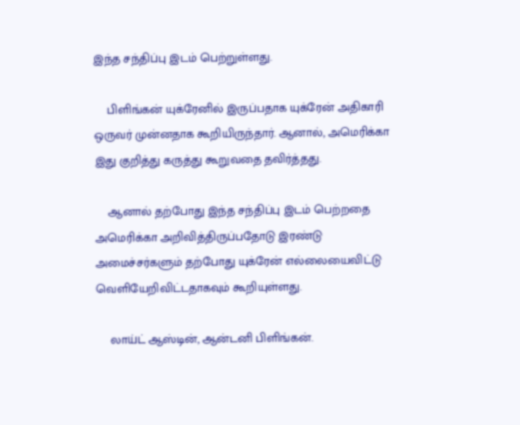இந்த சந்திப்பு இடம் பெற்றுள்ளது.

    பிளிங்கன் யுக்ரேனில் இருப்பதாக யுக்ரேன் அதிகாரி ஒருவர் முன்னதாக கூறியிருந்தார். ஆனால், அமெரிக்கா இது குறித்து கருத்து கூறுவதை தவிர்த்தது.

    ஆனால் தற்போது இந்த சந்திப்பு இடம் பெற்றதை அமெரிக்கா அறிவித்திருப்பதோடு இரண்டு அமைச்சர்களும் தற்போது யுக்ரேன் எல்லையைவிட்டு வெளியேறிவிட்டதாகவும் கூறியுள்ளது.

    லாய்ட் ஆஸ்டின், ஆன்டனி பிளிங்கன்.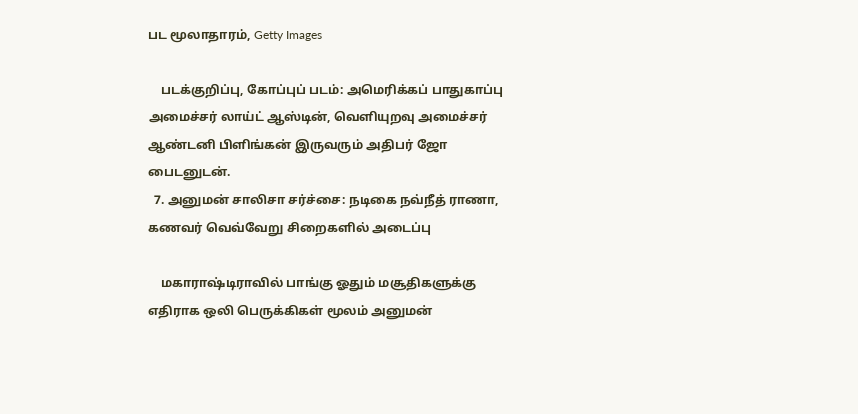பட மூலாதாரம், Getty Images

    படக்குறிப்பு, கோப்புப் படம்: அமெரிக்கப் பாதுகாப்பு அமைச்சர் லாய்ட் ஆஸ்டின், வெளியுறவு அமைச்சர் ஆண்டனி பிளிங்கன் இருவரும் அதிபர் ஜோ பைடனுடன்.
  7. அனுமன் சாலிசா சர்ச்சை: நடிகை நவ்நீத் ராணா, கணவர் வெவ்வேறு சிறைகளில் அடைப்பு

    மகாராஷ்டிராவில் பாங்கு ஓதும் மசூதிகளுக்கு எதிராக ஒலி பெருக்கிகள் மூலம் அனுமன்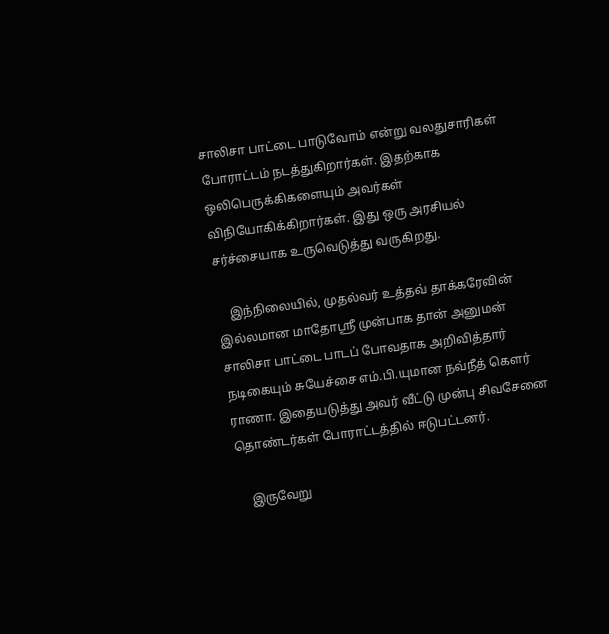சாலிசா பாட்டை பாடுவோம் என்று வலதுசாரிகள் போராட்டம் நடத்துகிறார்கள். இதற்காக ஒலிபெருக்கிகளையும் அவர்கள் விநியோகிக்கிறார்கள். இது ஒரு அரசியல் சர்ச்சையாக உருவெடுத்து வருகிறது.

    இந்நிலையில், முதல்வர் உத்தவ் தாக்கரேவின் இல்லமான மாதோஸ்ரீ முன்பாக தான் அனுமன் சாலிசா பாட்டை பாடப் போவதாக அறிவித்தார் நடிகையும் சுயேச்சை எம்.பி.யுமான நவ்நீத் கௌர் ராணா. இதையடுத்து அவர் வீட்டு முன்பு சிவசேனை தொண்டர்கள் போராட்டத்தில் ஈடுபட்டனர்.

    இருவேறு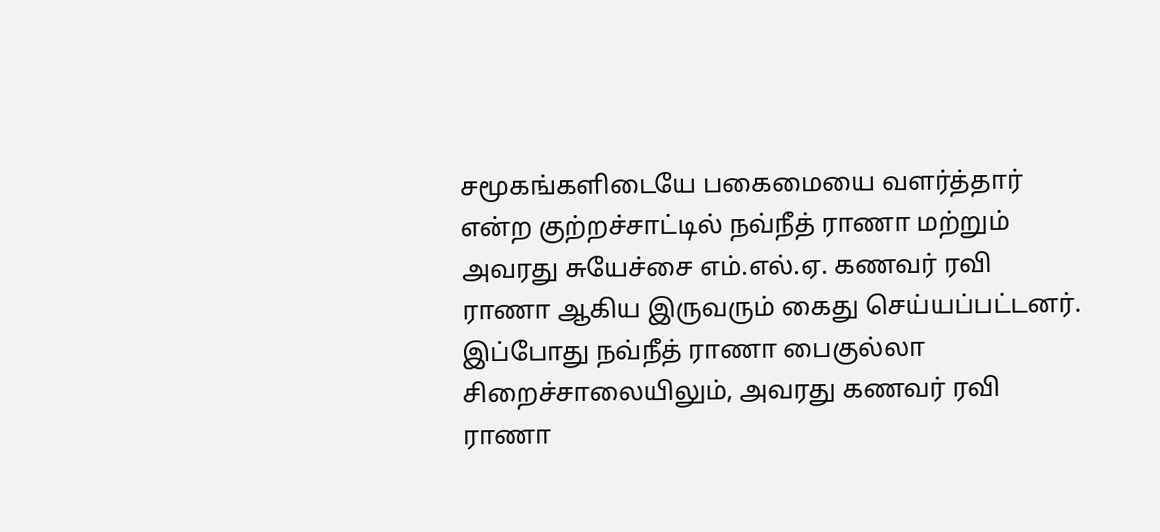சமூகங்களிடையே பகைமையை வளர்த்தார் என்ற குற்றச்சாட்டில் நவ்நீத் ராணா மற்றும் அவரது சுயேச்சை எம்.எல்.ஏ. கணவர் ரவி ராணா ஆகிய இருவரும் கைது செய்யப்பட்டனர். இப்போது நவ்நீத் ராணா பைகுல்லா சிறைச்சாலையிலும், அவரது கணவர் ரவி ராணா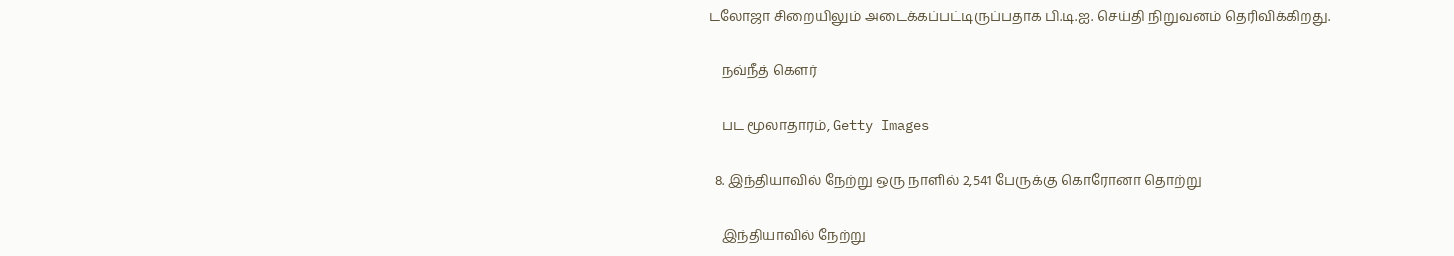டலோஜா சிறையிலும் அடைக்கப்பட்டிருப்பதாக பி.டி.ஐ. செய்தி நிறுவனம் தெரிவிக்கிறது.

    நவ்நீத் கௌர்

    பட மூலாதாரம், Getty Images

  8. இந்தியாவில் நேற்று ஒரு நாளில் 2,541 பேருக்கு கொரோனா தொற்று

    இந்தியாவில் நேற்று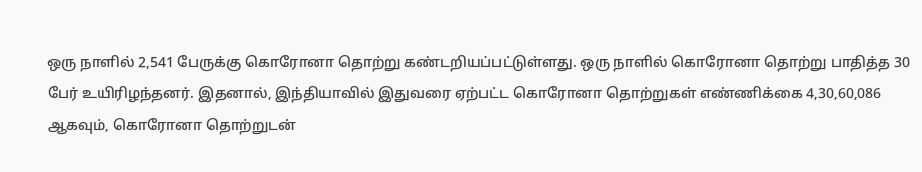ஒரு நாளில் 2,541 பேருக்கு கொரோனா தொற்று கண்டறியப்பட்டுள்ளது. ஒரு நாளில் கொரோனா தொற்று பாதித்த 30 பேர் உயிரிழந்தனர். இதனால், இந்தியாவில் இதுவரை ஏற்பட்ட கொரோனா தொற்றுகள் எண்ணிக்கை 4,30,60,086 ஆகவும், கொரோனா தொற்றுடன்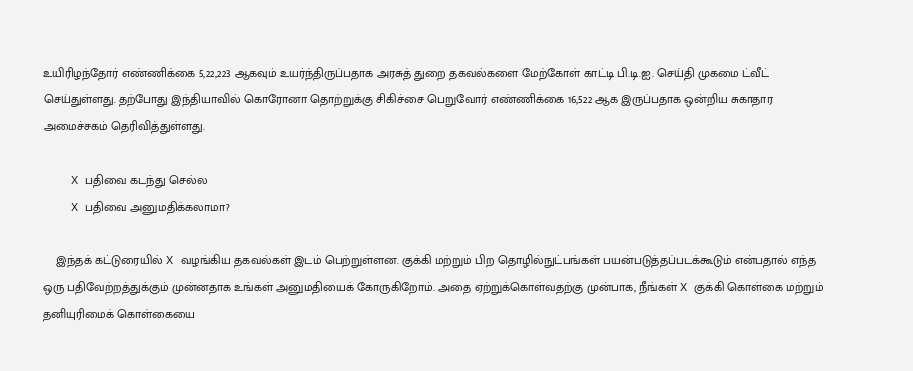உயிரிழந்தோர் எண்ணிக்கை 5,22,223 ஆகவும் உயர்ந்திருப்பதாக அரசுத் துறை தகவல்களை மேற்கோள் காட்டி பி.டி.ஐ. செய்தி முகமை ட்வீட் செய்துள்ளது. தற்போது இந்தியாவில் கொரோனா தொற்றுக்கு சிகிச்சை பெறுவோர் எண்ணிக்கை 16,522 ஆக இருப்பதாக ஒன்றிய சுகாதார அமைச்சகம் தெரிவித்துள்ளது.

    X பதிவை கடந்து செல்ல
    X பதிவை அனுமதிக்கலாமா?

    இந்தக் கட்டுரையில் X வழங்கிய தகவல்கள் இடம் பெற்றுள்ளன. குக்கி மற்றும் பிற தொழில்நுட்பங்கள் பயன்படுத்தப்படக்கூடும் என்பதால் எந்த ஒரு பதிவேற்றத்துக்கும் முன்னதாக உங்கள் அனுமதியைக் கோருகிறோம். அதை ஏற்றுக்கொள்வதற்கு முன்பாக, நீங்கள் X குக்கி கொள்கை மற்றும் தனியுரிமைக் கொள்கையை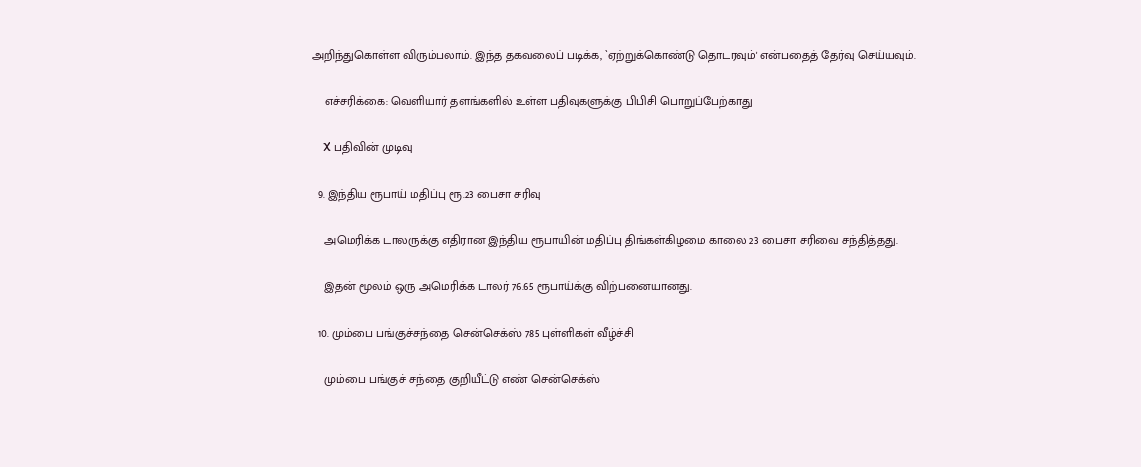அறிந்துகொள்ள விரும்பலாம். இந்த தகவலைப் படிக்க, `ஏற்றுக்கொண்டு தொடரவும்' என்பதைத் தேர்வு செய்யவும்.

    எச்சரிக்கை: வெளியார் தளங்களில் உள்ள பதிவுகளுக்கு பிபிசி பொறுப்பேற்காது

    X பதிவின் முடிவு

  9. இந்திய ரூபாய் மதிப்பு ரூ.23 பைசா சரிவு

    அமெரிக்க டாலருக்கு எதிரான இந்திய ரூபாயின் மதிப்பு திங்கள்கிழமை காலை 23 பைசா சரிவை சந்தித்தது.

    இதன் மூலம் ஒரு அமெரிக்க டாலர் 76.65 ரூபாய்க்கு விற்பனையானது.

  10. மும்பை பங்குச்சந்தை சென்செக்ஸ் 785 புள்ளிகள் வீழ்ச்சி

    மும்பை பங்குச் சந்தை குறியீட்டு எண் சென்செக்ஸ்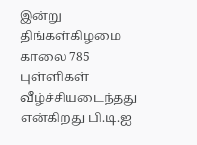இன்று திங்கள்கிழமை காலை 785 புள்ளிகள் வீழ்ச்சியடைந்தது என்கிறது பி.டி.ஐ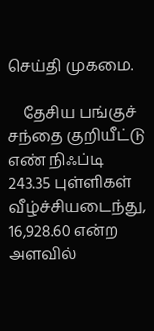செய்தி முகமை.

    தேசிய பங்குச் சந்தை குறியீட்டு எண் நிஃப்டி 243.35 புள்ளிகள் வீழ்ச்சியடைந்து, 16,928.60 என்ற அளவில்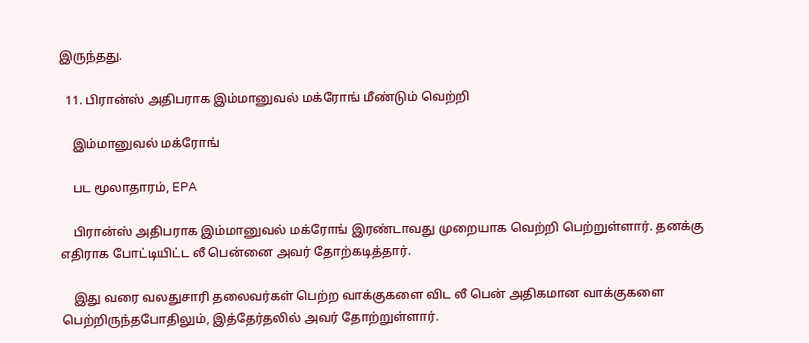இருந்தது.

  11. பிரான்ஸ் அதிபராக இம்மானுவல் மக்ரோங் மீண்டும் வெற்றி

    இம்மானுவல் மக்ரோங்

    பட மூலாதாரம், EPA

    பிரான்ஸ் அதிபராக இம்மானுவல் மக்ரோங் இரண்டாவது முறையாக வெற்றி பெற்றுள்ளார். தனக்கு எதிராக போட்டியிட்ட லீ பென்னை அவர் தோற்கடித்தார்.

    இது வரை வலதுசாரி தலைவர்கள் பெற்ற வாக்குகளை விட லீ பென் அதிகமான வாக்குகளை பெற்றிருந்தபோதிலும், இத்தேர்தலில் அவர் தோற்றுள்ளார்.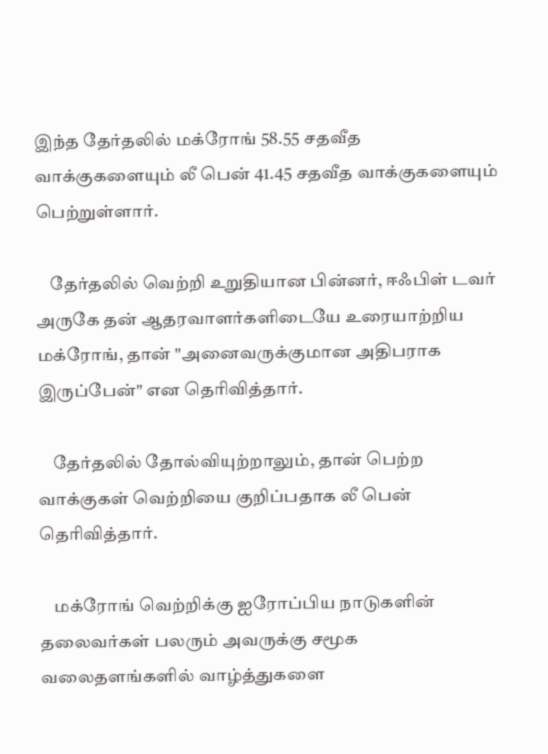இந்த தேர்தலில் மக்ரோங் 58.55 சதவீத வாக்குகளையும் லீ பென் 41.45 சதவீத வாக்குகளையும் பெற்றுள்ளார்.

    தேர்தலில் வெற்றி உறுதியான பின்னர், ஈஃபிள் டவர் அருகே தன் ஆதரவாளர்களிடையே உரையாற்றிய மக்ரோங், தான் "அனைவருக்குமான அதிபராக இருப்பேன்" என தெரிவித்தார்.

    தேர்தலில் தோல்வியுற்றாலும், தான் பெற்ற வாக்குகள் வெற்றியை குறிப்பதாக லீ பென் தெரிவித்தார்.

    மக்ரோங் வெற்றிக்கு ஐரோப்பிய நாடுகளின் தலைவர்கள் பலரும் அவருக்கு சமூக வலைதளங்களில் வாழ்த்துகளை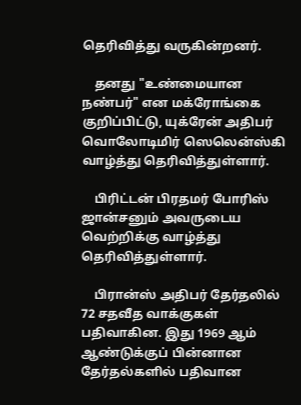தெரிவித்து வருகின்றனர்.

    தனது "உண்மையான நண்பர்" என மக்ரோங்கை குறிப்பிட்டு, யுக்ரேன் அதிபர் வொலோடிமிர் ஸெலென்ஸ்கி வாழ்த்து தெரிவித்துள்ளார்.

    பிரிட்டன் பிரதமர் போரிஸ் ஜான்சனும் அவருடைய வெற்றிக்கு வாழ்த்து தெரிவித்துள்ளார்.

    பிரான்ஸ் அதிபர் தேர்தலில் 72 சதவீத வாக்குகள் பதிவாகின. இது 1969 ஆம் ஆண்டுக்குப் பின்னான தேர்தல்களில் பதிவான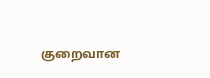குறைவான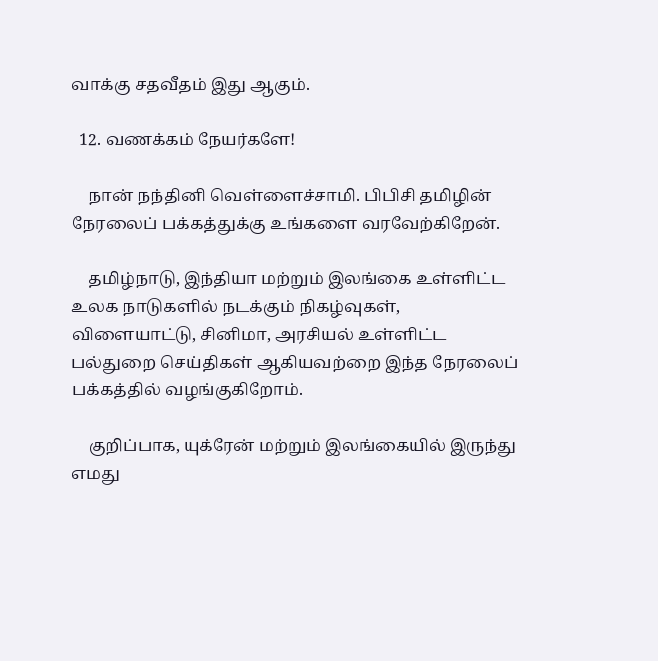வாக்கு சதவீதம் இது ஆகும்.

  12. வணக்கம் நேயர்களே!

    நான் நந்தினி வெள்ளைச்சாமி. பிபிசி தமிழின் நேரலைப் பக்கத்துக்கு உங்களை வரவேற்கிறேன்.

    தமிழ்நாடு, இந்தியா மற்றும் இலங்கை உள்ளிட்ட உலக நாடுகளில் நடக்கும் நிகழ்வுகள், விளையாட்டு, சினிமா, அரசியல் உள்ளிட்ட பல்துறை செய்திகள் ஆகியவற்றை இந்த நேரலைப் பக்கத்தில் வழங்குகிறோம்.

    குறிப்பாக, யுக்ரேன் மற்றும் இலங்கையில் இருந்து எமது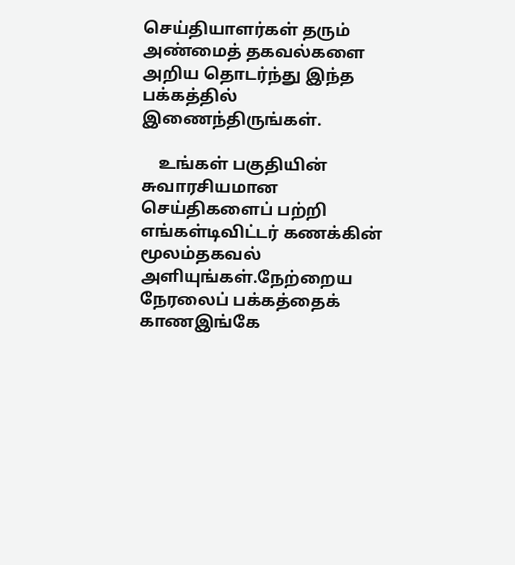செய்தியாளர்கள் தரும் அண்மைத் தகவல்களை அறிய தொடர்ந்து இந்த பக்கத்தில் இணைந்திருங்கள்.

    உங்கள் பகுதியின் சுவாரசியமான செய்திகளைப் பற்றி எங்கள்டிவிட்டர் கணக்கின் மூலம்தகவல் அளியுங்கள்.நேற்றைய நேரலைப் பக்கத்தைக் காணஇங்கே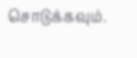சொடுக்கவும்.